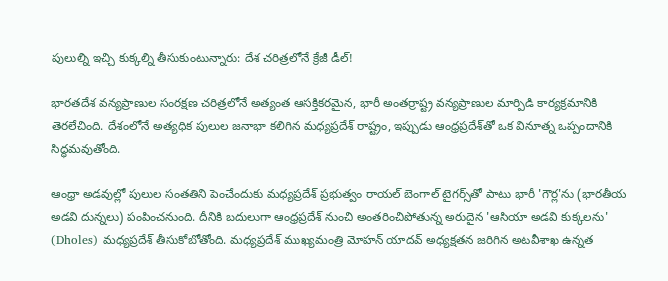పులుల్ని ఇచ్చి కుక్కల్ని తీసుకుంటున్నారు: దేశ చరిత్రలోనే క్రేజీ డీల్!

భారతదేశ వన్యప్రాణుల సంరక్షణ చరిత్రలోనే అత్యంత ఆసక్తికరమైన, భారీ అంతర్రాష్ట్ర వన్యప్రాణుల మార్పిడి కార్యక్రమానికి తెరలేచింది. దేశంలోనే అత్యధిక పులుల జనాభా కలిగిన మధ్యప్రదేశ్ రాష్ట్రం, ఇప్పుడు ఆంధ్రప్రదేశ్‌తో ఒక వినూత్న ఒప్పందానికి సిద్ధమవుతోంది.

ఆంధ్రా అడవుల్లో పులుల సంతతిని పెంచేందుకు మధ్యప్రదేశ్ ప్రభుత్వం రాయల్ బెంగాల్ టైగర్స్‌తో పాటు భారీ 'గౌర్ల'ను (భారతీయ అడవి దున్నలు) పంపించనుంది. దీనికి బదులుగా ఆంధ్రప్రదేశ్ నుంచి అంతరించిపోతున్న అరుదైన 'ఆసియా అడవి కుక్కలను' (Dholes) మధ్యప్రదేశ్ తీసుకోబోతోంది. మధ్యప్రదేశ్ ముఖ్యమంత్రి మోహన్ యాదవ్ అధ్యక్షతన జరిగిన అటవీశాఖ ఉన్నత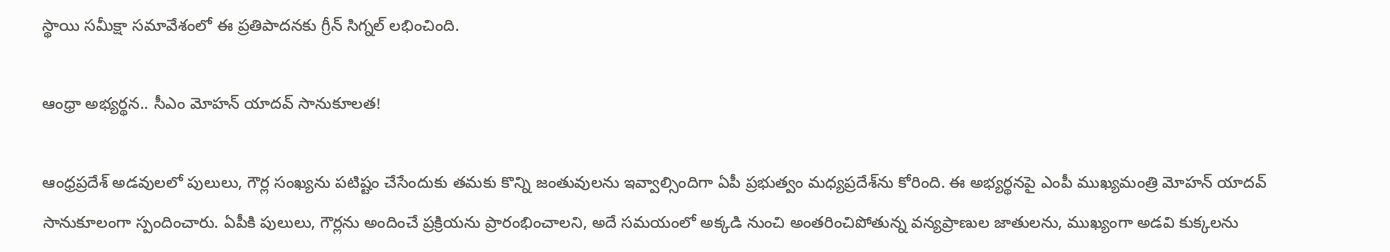స్థాయి సమీక్షా సమావేశంలో ఈ ప్రతిపాదనకు గ్రీన్ సిగ్నల్ లభించింది.

ఆంధ్రా అభ్యర్థన.. సీఎం మోహన్ యాదవ్ సానుకూలత!

ఆంధ్రప్రదేశ్ అడవులలో పులులు, గౌర్ల సంఖ్యను పటిష్టం చేసేందుకు తమకు కొన్ని జంతువులను ఇవ్వాల్సిందిగా ఏపీ ప్రభుత్వం మధ్యప్రదేశ్‌ను కోరింది. ఈ అభ్యర్థనపై ఎంపీ ముఖ్యమంత్రి మోహన్ యాదవ్ సానుకూలంగా స్పందించారు. ఏపీకి పులులు, గౌర్లను అందించే ప్రక్రియను ప్రారంభించాలని, అదే సమయంలో అక్కడి నుంచి అంతరించిపోతున్న వన్యప్రాణుల జాతులను, ముఖ్యంగా అడవి కుక్కలను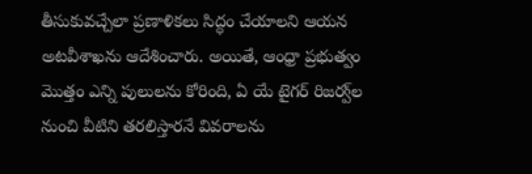తీసుకువచ్చేలా ప్రణాళికలు సిద్ధం చేయాలని ఆయన అటవీశాఖను ఆదేశించారు. అయితే, ఆంధ్రా ప్రభుత్వం మొత్తం ఎన్ని పులులను కోరింది, ఏ యే టైగర్ రిజర్వ్‌ల నుంచి వీటిని తరలిస్తారనే వివరాలను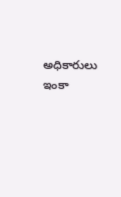అధికారులు ఇంకా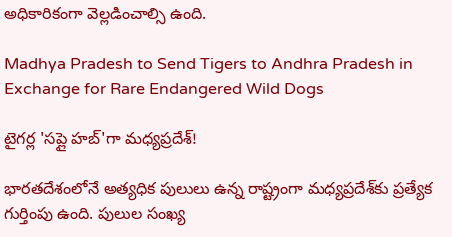అధికారికంగా వెల్లడించాల్సి ఉంది.

Madhya Pradesh to Send Tigers to Andhra Pradesh in Exchange for Rare Endangered Wild Dogs

టైగర్ల 'సప్లై హబ్'గా మధ్యప్రదేశ్!

భారతదేశంలోనే అత్యధిక పులులు ఉన్న రాష్ట్రంగా మధ్యప్రదేశ్‌కు ప్రత్యేక గుర్తింపు ఉంది. పులుల సంఖ్య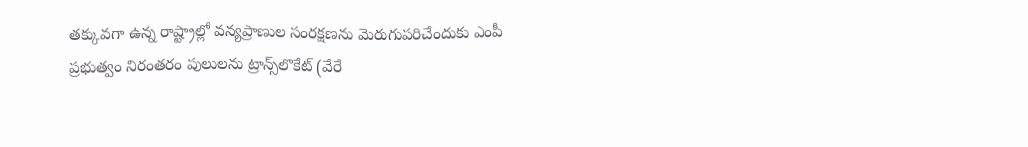తక్కువగా ఉన్న రాష్ట్రాల్లో వన్యప్రాణుల సంరక్షణను మెరుగుపరిచేందుకు ఎంపీ ప్రభుత్వం నిరంతరం పులులను ట్రాన్స్‌లొకేట్ (వేరే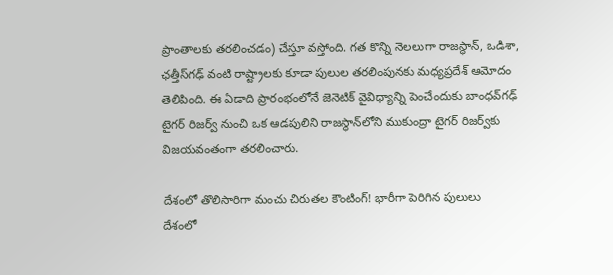ప్రాంతాలకు తరలించడం) చేస్తూ వస్తోంది. గత కొన్ని నెలలుగా రాజస్థాన్, ఒడిశా, ఛత్తీస్‌గఢ్ వంటి రాష్ట్రాలకు కూడా పులుల తరలింపునకు మధ్యప్రదేశ్ ఆమోదం తెలిపింది. ఈ ఏడాది ప్రారంభంలోనే జెనెటిక్ వైవిధ్యాన్ని పెంచేందుకు బాంధవ్‌గఢ్ టైగర్ రిజర్వ్ నుంచి ఒక ఆడపులిని రాజస్థాన్‌లోని ముకుంద్రా టైగర్ రిజర్వ్‌కు విజయవంతంగా తరలించారు.

దేశంలో తొలిసారిగా మంచు చిరుతల కౌంటింగ్! భారీగా పెరిగిన పులులు
దేశంలో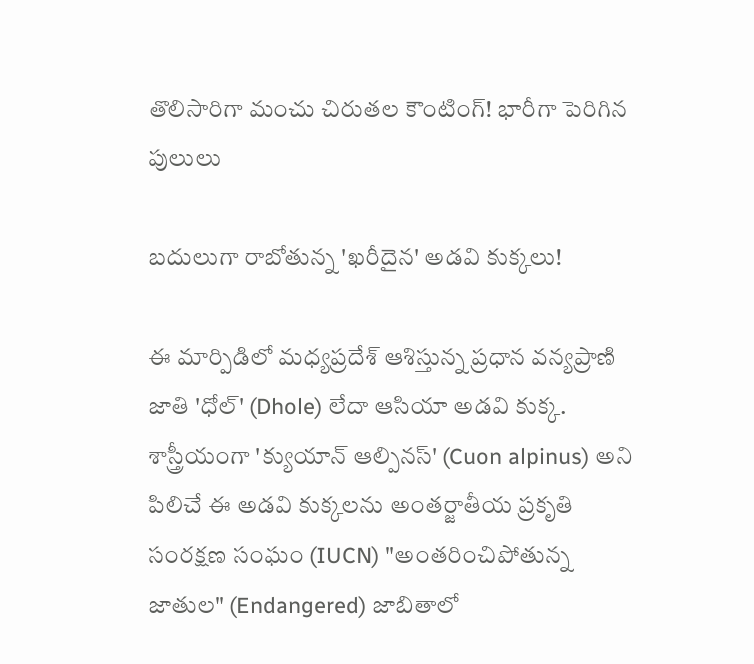తొలిసారిగా మంచు చిరుతల కౌంటింగ్! భారీగా పెరిగిన పులులు

బదులుగా రాబోతున్న 'ఖరీదైన' అడవి కుక్కలు!

ఈ మార్పిడిలో మధ్యప్రదేశ్ ఆశిస్తున్న ప్రధాన వన్యప్రాణి జాతి 'ధోల్' (Dhole) లేదా ఆసియా అడవి కుక్క. శాస్త్రీయంగా 'క్యుయాన్ ఆల్పినస్' (Cuon alpinus) అని పిలిచే ఈ అడవి కుక్కలను అంతర్జాతీయ ప్రకృతి సంరక్షణ సంఘం (IUCN) "అంతరించిపోతున్న జాతుల" (Endangered) జాబితాలో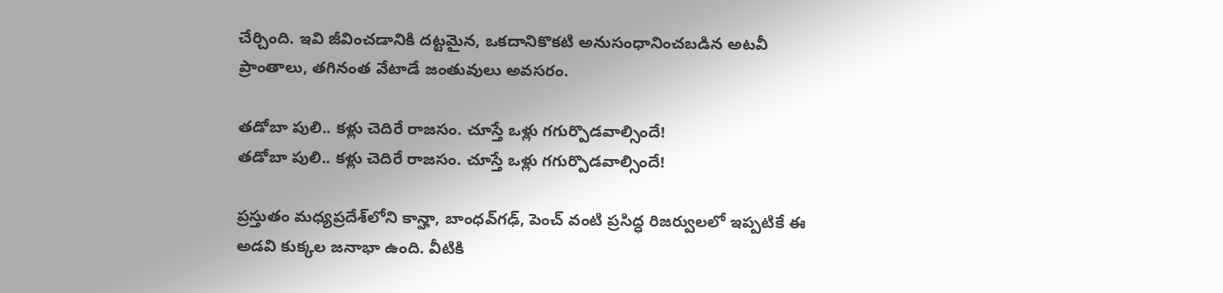చేర్చింది. ఇవి జీవించడానికి దట్టమైన, ఒకదానికొకటి అనుసంధానించబడిన అటవీ ప్రాంతాలు, తగినంత వేటాడే జంతువులు అవసరం.

తడోబా పులి.. కళ్లు చెదిరే రాజసం. చూస్తే ఒళ్లు గగుర్పొడవాల్సిందే!
తడోబా పులి.. కళ్లు చెదిరే రాజసం. చూస్తే ఒళ్లు గగుర్పొడవాల్సిందే!

ప్రస్తుతం మధ్యప్రదేశ్‌లోని కాన్హా, బాంధవ్‌గఢ్, పెంచ్ వంటి ప్రసిద్ధ రిజర్వులలో ఇప్పటికే ఈ అడవి కుక్కల జనాభా ఉంది. వీటికి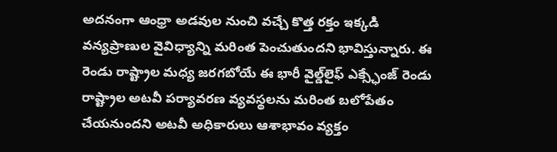అదనంగా ఆంధ్రా అడవుల నుంచి వచ్చే కొత్త రక్తం ఇక్కడి వన్యప్రాణుల వైవిధ్యాన్ని మరింత పెంచుతుందని భావిస్తున్నారు. ఈ రెండు రాష్ట్రాల మధ్య జరగబోయే ఈ భారీ వైల్డ్‌లైఫ్ ఎక్స్ఛేంజ్ రెండు రాష్ట్రాల అటవీ పర్యావరణ వ్యవస్థలను మరింత బలోపేతం చేయనుందని అటవీ అధికారులు ఆశాభావం వ్యక్తం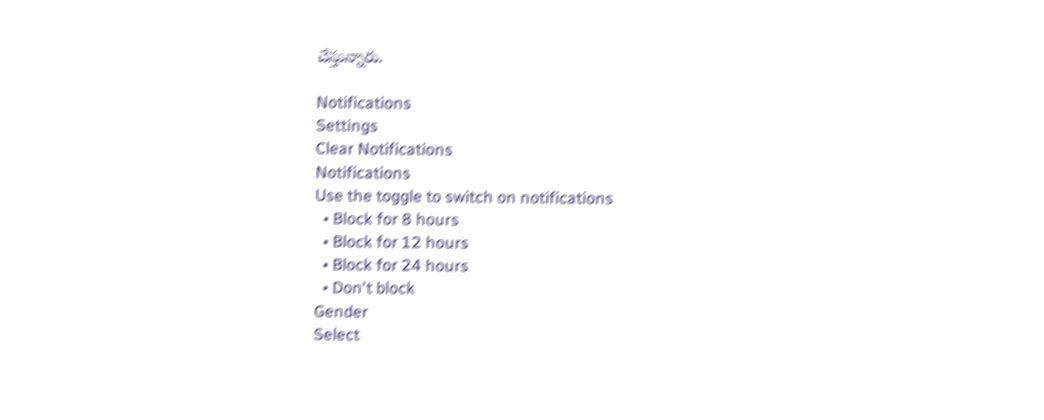చేస్తున్నారు.

Notifications
Settings
Clear Notifications
Notifications
Use the toggle to switch on notifications
  • Block for 8 hours
  • Block for 12 hours
  • Block for 24 hours
  • Don't block
Gender
Select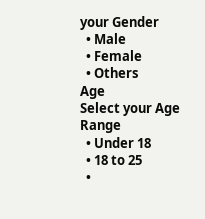your Gender
  • Male
  • Female
  • Others
Age
Select your Age Range
  • Under 18
  • 18 to 25
  •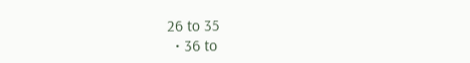26 to 35
  • 36 to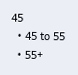45
  • 45 to 55
  • 55+